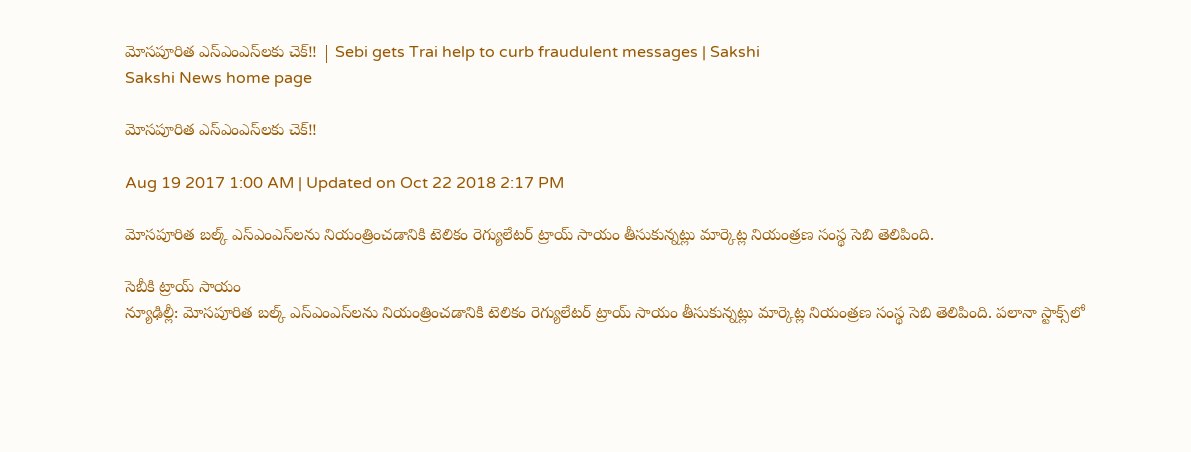మోసపూరిత ఎస్‌ఎంఎస్‌లకు చెక్‌!! | Sebi gets Trai help to curb fraudulent messages | Sakshi
Sakshi News home page

మోసపూరిత ఎస్‌ఎంఎస్‌లకు చెక్‌!!

Aug 19 2017 1:00 AM | Updated on Oct 22 2018 2:17 PM

మోసపూరిత బల్క్‌ ఎస్‌ఎంఎస్‌లను నియంత్రించడానికి టెలికం రెగ్యులేటర్‌ ట్రాయ్‌ సాయం తీసుకున్నట్లు మార్కెట్ల నియంత్రణ సంస్థ సెబి తెలిపింది.

సెబీకి ట్రాయ్‌ సాయం
న్యూఢిల్లీ: మోసపూరిత బల్క్‌ ఎస్‌ఎంఎస్‌లను నియంత్రించడానికి టెలికం రెగ్యులేటర్‌ ట్రాయ్‌ సాయం తీసుకున్నట్లు మార్కెట్ల నియంత్రణ సంస్థ సెబి తెలిపింది. పలానా స్టాక్స్‌లో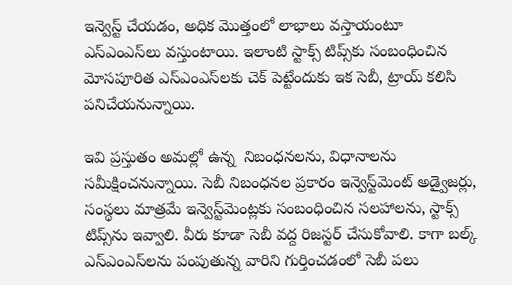ఇన్వెస్ట్‌ చేయడం, అధిక మొత్తంలో లాభాలు వస్తాయంటూ  ఎస్‌ఎంఎస్‌లు వస్తుంటాయి. ఇలాంటి స్టాక్స్‌ టిప్స్‌కు సంబంధించిన మోసపూరిత ఎస్‌ఎంఎస్‌లకు చెక్‌ పెట్టేందుకు ఇక సెబీ, ట్రాయ్‌ కలిసి పనిచేయనున్నాయి.

ఇవి ప్రస్తుతం అమల్లో ఉన్న  నిబంధనలను, విధానాలను సమీక్షించనున్నాయి. సెబీ నిబంధనల ప్రకారం ఇన్వెస్ట్‌మెంట్‌ అడ్వైజర్లు,  సంస్థలు మాత్రమే ఇన్వెస్ట్‌మెంట్లకు సంబంధించిన సలహాలను, స్టాక్స్‌ టిప్స్‌ను ఇవ్వాలి. వీరు కూడా సెబీ వద్ద రిజస్టర్‌ చేసుకోవాలి. కాగా బల్క్‌ ఎస్‌ఎంఎస్‌లను పంపుతున్న వారిని గుర్తించడంలో సెబీ పలు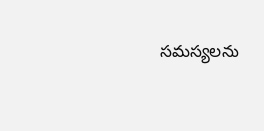సమస్యలను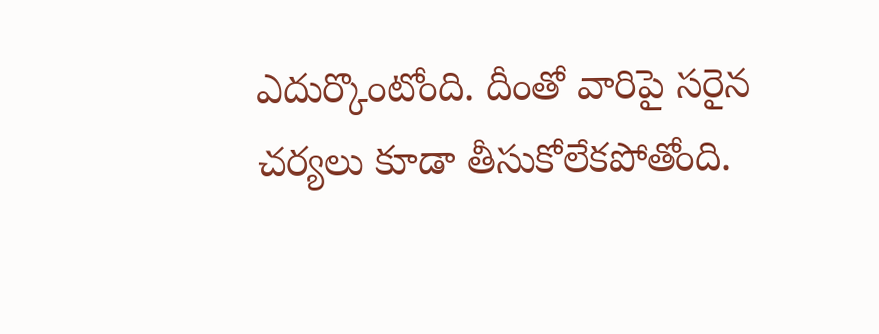ఎదుర్కొంటోంది. దీంతో వారిపై సరైన చర్యలు కూడా తీసుకోలేకపోతోంది.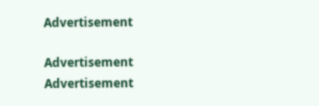Advertisement

Advertisement
Advertisement